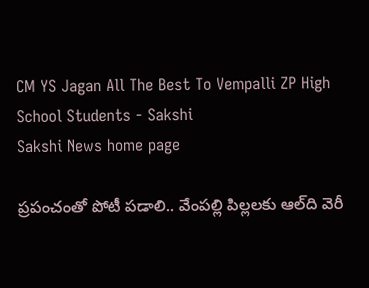CM YS Jagan All The Best To Vempalli ZP High School Students - Sakshi
Sakshi News home page

ప్రపంచంతో పోటీ పడాలి.. వేంపల్లి పిల్లలకు ఆల్‌ది వెరీ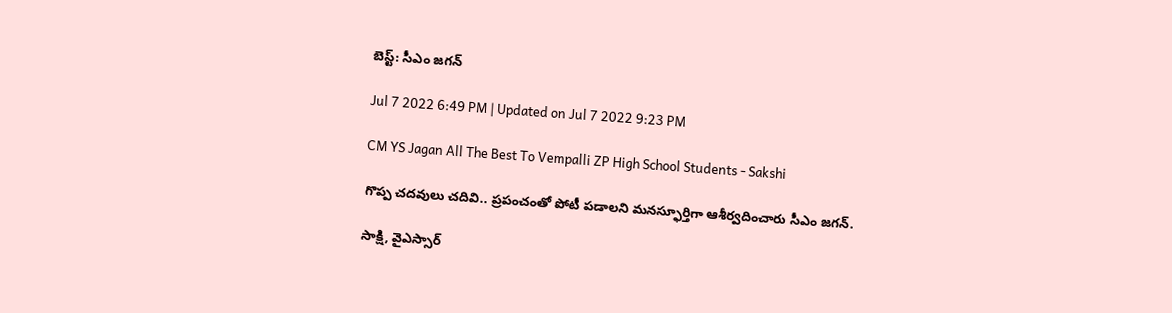బెస్ట్‌: సీఎం జగన్‌

Jul 7 2022 6:49 PM | Updated on Jul 7 2022 9:23 PM

CM YS Jagan All The Best To Vempalli ZP High School Students - Sakshi

గొప్ప చదవులు చదివి.. ప్రపంచంతో పోటీ పడాలని మనస్ఫూర్తిగా ఆశీర్వదించారు సీఎం జగన్‌.

సాక్షి, వైఎస్సార్‌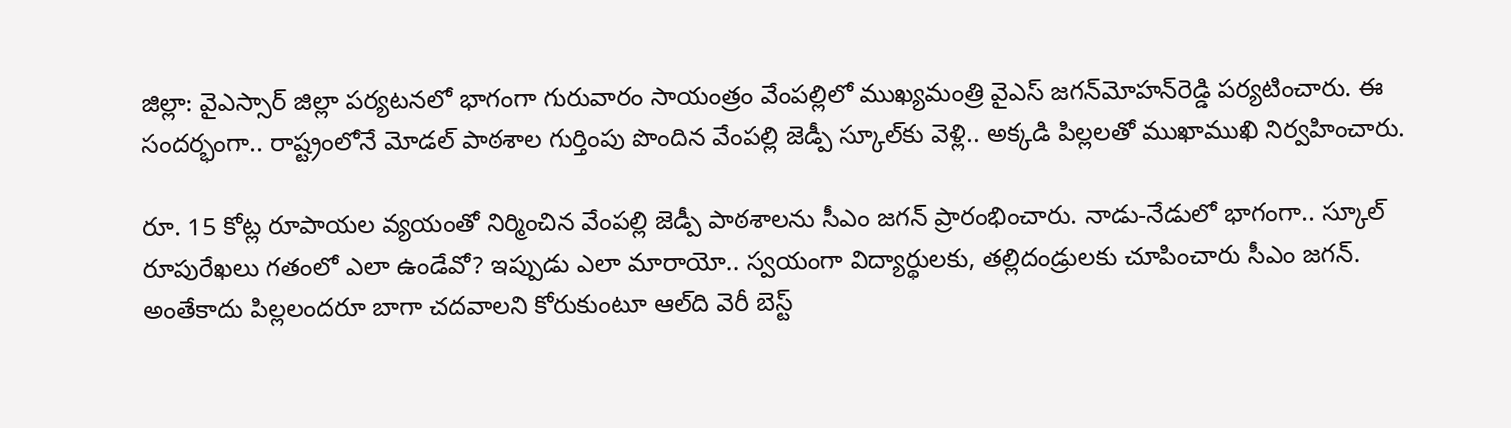జిల్లా: వైఎస్సార్‌ జిల్లా పర్యటనలో భాగంగా గురువారం సాయంత్రం వేంపల్లిలో ముఖ్యమంత్రి వైఎస్‌ జగన్‌మోహన్‌రెడ్డి పర్యటించారు. ఈ సందర్భంగా.. రాష్ట్రంలోనే మోడల్‌ పాఠశాల గుర్తింపు పొందిన వేంపల్లి జెడ్పీ స్కూల్‌కు వెళ్లి.. అక్కడి పిల్లలతో ముఖాముఖి నిర్వహించారు.

రూ. 15 కోట్ల రూపాయల వ్యయంతో నిర్మించిన వేంపల్లి జెడ్పీ పాఠశాలను సీఎం జగన్‌ ప్రారంభించారు. నాడు-నేడులో భాగంగా.. స్కూల్‌ రూపురేఖలు గతంలో ఎలా ఉండేవో? ఇప్పుడు ఎలా మారాయో.. స్వయంగా విద్యార్థులకు, తల్లిదండ్రులకు చూపించారు సీఎం జగన్‌. అంతేకాదు పిల్లలందరూ బాగా చదవాలని కోరుకుంటూ ఆల్‌ది వెరీ బెస్ట్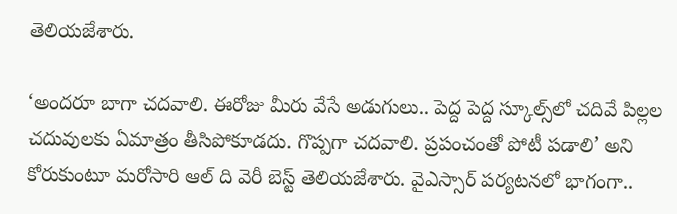తెలియజేశారు.

‘అందరూ బాగా చదవాలి. ఈరోజు మీరు వేసే అడుగులు.. పెద్ద పెద్ద స్కూల్స్‌లో చదివే పిల్లల చదువులకు ఏమాత్రం తీసిపోకూడదు. గొప్పగా చదవాలి. ప్రపంచంతో పోటీ పడాలి’ అని కోరుకుంటూ మరోసారి ఆల్‌ ది వెరీ బెస్ట్ తెలియజేశారు. వైఎస్సార్‌ పర్యటనలో భాగంగా..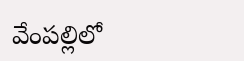వేంపల్లిలో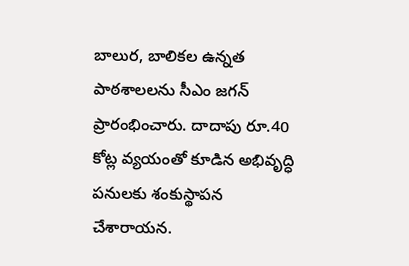బాలుర, బాలికల ఉన్నత పాఠశాలలను సీఎం జగన్‌ ప్రారంభించారు. దాదాపు రూ.40 కోట్ల వ్యయంతో కూడిన అభివృద్ధి పనులకు శంకుస్థాపన చేశారాయన.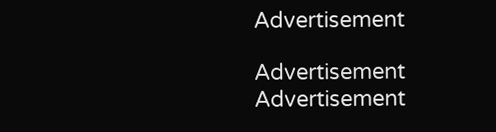Advertisement

Advertisement
Advertisement